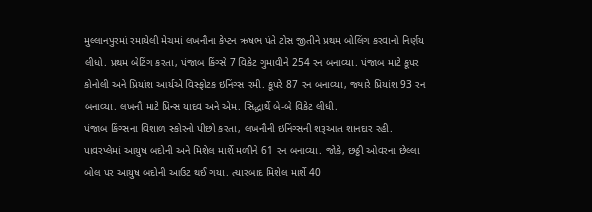મુલ્લાનપુરમાં રમાયેલી મેચમાં લખનૌના કેપ્ટન ઋષભ પંતે ટોસ જીતીને પ્રથમ બોલિંગ કરવાનો નિર્ણય લીધો. પ્રથમ બેટિંગ કરતા, પંજાબ કિંગ્સે 7 વિકેટ ગુમાવીને 254 રન બનાવ્યા. પંજાબ માટે કૂપર કોનોલી અને પ્રિયાંશ આર્યએ વિસ્ફોટક ઇનિંગ્સ રમી. કૂપરે 87 રન બનાવ્યા, જ્યારે પ્રિયાંશ 93 રન બનાવ્યા. લખનૌ માટે પ્રિન્સ યાદવ અને એમ. સિદ્ધાર્થે બે-બે વિકેટ લીધી.
પંજાબ કિંગ્સના વિશાળ સ્કોરનો પીછો કરતા, લખનૌની ઇનિંગ્સની શરૂઆત શાનદાર રહી. પાવરપ્લેમાં આયુષ બદોની અને મિશેલ માર્શે મળીને 61 રન બનાવ્યા. જોકે, છઠ્ઠી ઓવરના છેલ્લા બોલ પર આયુષ બદોની આઉટ થઈ ગયા. ત્યારબાદ મિશેલ માર્શે 40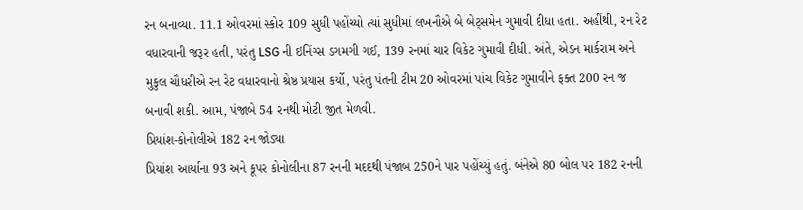રન બનાવ્યા. 11.1 ઓવરમાં સ્કોર 109 સુધી પહોંચ્યો ત્યાં સુધીમાં લખનૌએ બે બેટ્સમેન ગુમાવી દીધા હતા. અહીંથી, રન રેટ વધારવાની જરૂર હતી, પરંતુ LSG ની ઇનિંગ્સ ડગમગી ગઈ, 139 રનમાં ચાર વિકેટ ગુમાવી દીધી. અંતે, એડન માર્કરામ અને મુકુલ ચૌધરીએ રન રેટ વધારવાનો શ્રેષ્ઠ પ્રયાસ કર્યો, પરંતુ પંતની ટીમ 20 ઓવરમાં પાંચ વિકેટ ગુમાવીને ફક્ત 200 રન જ બનાવી શકી. આમ, પંજાબે 54 રનથી મોટી જીત મેળવી.
પ્રિયાંશ-કોનોલીએ 182 રન જોડ્યા
પ્રિયાંશ આર્યાના 93 અને કૂપર કોનોલીના 87 રનની મદદથી પંજાબ 250ને પાર પહોંચ્યું હતું. બંનેએ 80 બોલ પર 182 રનની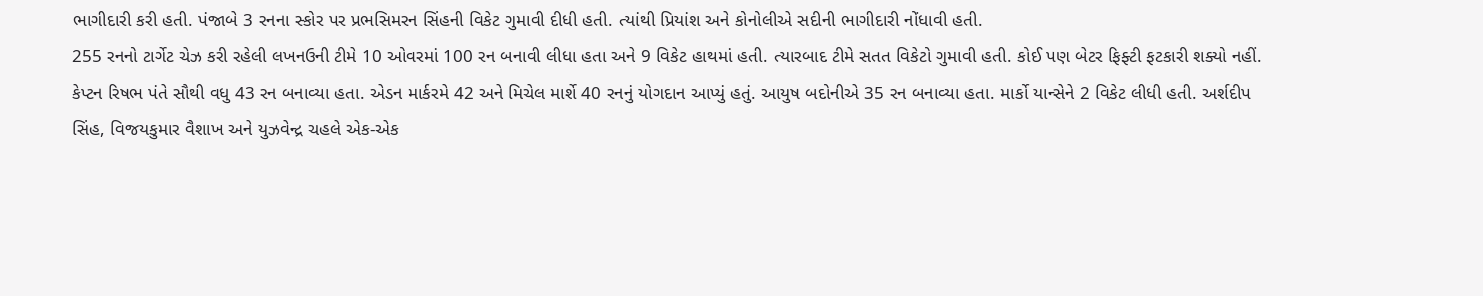ભાગીદારી કરી હતી. પંજાબે 3 રનના સ્કોર પર પ્રભસિમરન સિંહની વિકેટ ગુમાવી દીધી હતી. ત્યાંથી પ્રિયાંશ અને કોનોલીએ સદીની ભાગીદારી નોંધાવી હતી.
255 રનનો ટાર્ગેટ ચેઝ કરી રહેલી લખનઉની ટીમે 10 ઓવરમાં 100 રન બનાવી લીધા હતા અને 9 વિકેટ હાથમાં હતી. ત્યારબાદ ટીમે સતત વિકેટો ગુમાવી હતી. કોઈ પણ બેટર ફિફ્ટી ફટકારી શક્યો નહીં. કેપ્ટન રિષભ પંતે સૌથી વધુ 43 રન બનાવ્યા હતા. એડન માર્કરમે 42 અને મિચેલ માર્શે 40 રનનું યોગદાન આપ્યું હતું. આયુષ બદોનીએ 35 રન બનાવ્યા હતા. માર્કો યાન્સેને 2 વિકેટ લીધી હતી. અર્શદીપ સિંહ, વિજયકુમાર વૈશાખ અને યુઝવેન્દ્ર ચહલે એક-એક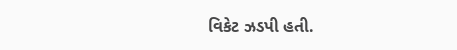વિકેટ ઝડપી હતી.